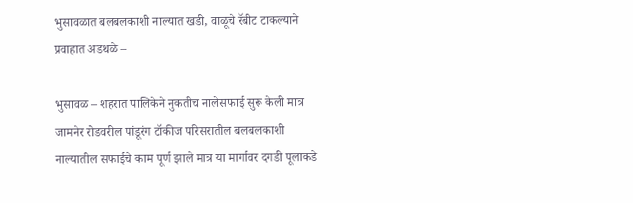भुसावळात बलबलकाशी नाल्यात खडी, वाळूचे रॅबीट टाकल्याने प्रवाहात अडथळे –

भुसावळ – शहरात पालिकेने नुकतीच नालेसफाई सुरू केली मात्र जामनेर रोडवरील पांडूरंग टॉकीज परिसरातील बलबलकाशी नाल्यातील सफाईचे काम पूर्ण झाले मात्र या मार्गावर दगडी पूलाकडे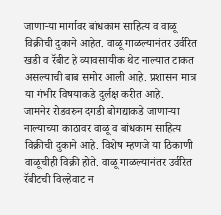जाणार्‍या मार्गावर बांधकाम साहित्य व वाळू विक्रीची दुकाने आहेत. वाळू गाळल्यानंतर उर्वरित खडी व रॅबीट हे व्यावसायीक थेट नाल्यात टाकत असल्याची बाब समोर आली आहे. प्रशासन मात्र या गंभीर विषयाकडे दुर्लक्ष करीत आहे.
जामनेर रोडवरुन दगडी बोगद्याकडे जाणार्‍या नाल्याच्या काठावर वाळू व बांधकाम साहित्य विक्रीची दुकाने आहे. विशेष म्हणजे या ठिकाणी वाळूचीही विक्री होते. वाळू गाळल्यानंतर उर्वरित रॅबीटची विल्हेवाट न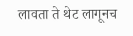लावता ते थेट लागूनच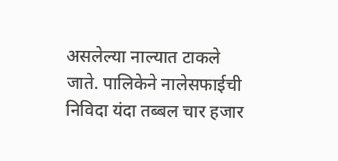असलेल्या नाल्यात टाकले जाते. पालिकेने नालेसफाईची निविदा यंदा तब्बल चार हजार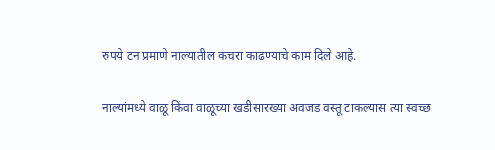रुपये टन प्रमाणे नाल्यातील कचरा काढण्याचे काम दिले आहे.

नाल्यांमध्ये वाळू किंवा वाळूच्या खडीसारख्या अवजड वस्तू टाकल्यास त्या स्वच्छ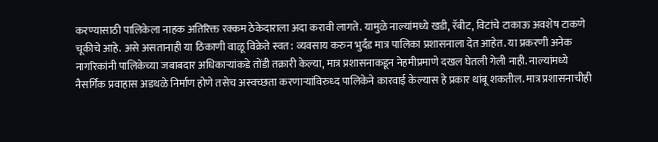करण्यासाठी पालिकेला नाहक अतिरिक्त रक्कम ठेकेदाराला अदा करावी लागते. यामुळे नाल्यांमध्ये खडी, रॅबीट, विटांचे टाकाऊ अवशेष टाकणे चूकीचे आहे. असे असतानाही या ठिकाणी वाळू विक्रेते स्वत: व्यवसाय करुन भुर्दंड मात्र पालिका प्रशासनाला देत आहेत. या प्रकरणी अनेक नागरिकांनी पालिकेच्या जबाबदार अधिकार्‍यांकडे तोंडी तक्रारी केल्या, मात्र प्रशासनाकडून नेहमीप्रमाणे दखल घेतली गेली नाही. नाल्यांमध्ये नैसर्गिक प्रवाहास अडथळे निर्माण होणे तसेच अस्वच्छता करणार्‍यांविरुध्द पालिकेने कारवाई केल्यास हे प्रकार थांबू शकतील. मात्र प्रशासनाचीही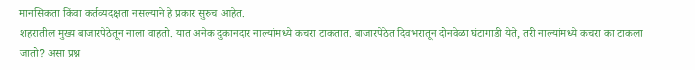मानसिकता किंवा कर्तव्यदक्षता नसल्याने हे प्रकार सुरुच आहेत.
शहरातील मुख्य बाजारपेठेतून नाला वाहतो. यात अनेक दुकानदार नाल्यांमध्ये कचरा टाकतात. बाजारपेठेत दिवभरातून दोनवेळा घंटागाडी येते, तरी नाल्यांमध्ये कचरा का टाकला जातो? असा प्रश्न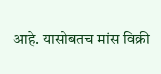आहे. यासोबतच मांस विक्री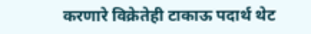करणारे विक्रेतेही टाकाऊ पदार्थ थेट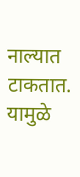नाल्यात टाकतात. यामुळे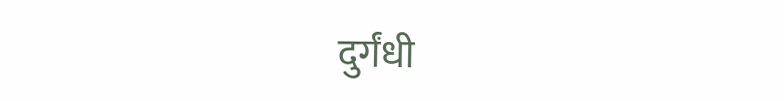दुर्गंधी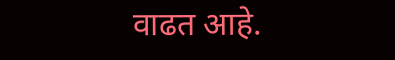वाढत आहे.